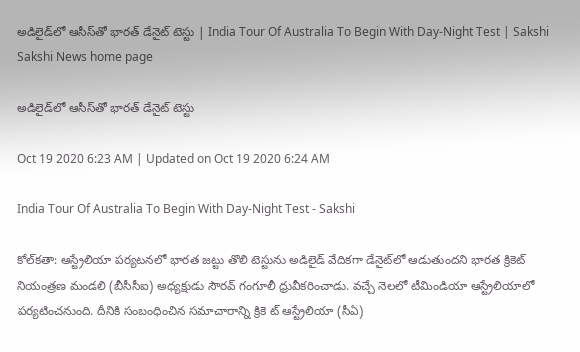అడిలైడ్‌లో ఆసీస్‌తో భారత్‌ డేనైట్‌ టెస్టు | India Tour Of Australia To Begin With Day-Night Test | Sakshi
Sakshi News home page

అడిలైడ్‌లో ఆసీస్‌తో భారత్‌ డేనైట్‌ టెస్టు

Oct 19 2020 6:23 AM | Updated on Oct 19 2020 6:24 AM

India Tour Of Australia To Begin With Day-Night Test - Sakshi

కోల్‌కతా: ఆస్ట్రేలియా పర్యటనలో భారత జట్టు తొలి టెస్టును అడిలైడ్‌ వేదికగా డేనైట్‌లో ఆడుతుందని భారత క్రికెట్‌ నియంత్రణ మండలి (బీసీసీఐ) అధ్యక్షుడు సౌరవ్‌ గంగూలీ ధ్రువీకరించాడు. వచ్చే నెలలో టీమిండియా ఆస్ట్రేలియాలో పర్యటించనుంది. దీనికి సంబంధించిన సమాచారాన్ని క్రికె ట్‌ ఆస్ట్రేలియా (సీఏ)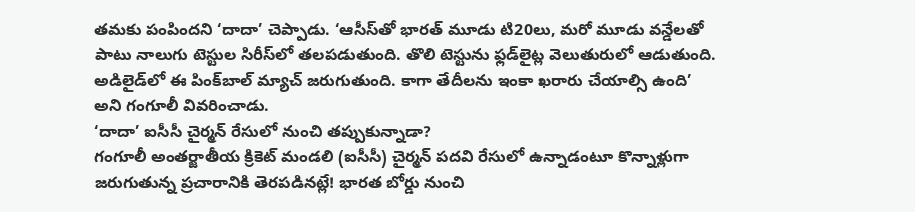తమకు పంపిందని ‘దాదా’ చెప్పాడు. ‘ఆసీస్‌తో భారత్‌ మూడు టి20లు, మరో మూడు వన్డేలతో పాటు నాలుగు టెస్టుల సిరీస్‌లో తలపడుతుంది. తొలి టెస్టును ఫ్లడ్‌లైట్ల వెలుతురులో ఆడుతుంది. అడిలైడ్‌లో ఈ పింక్‌బాల్‌ మ్యాచ్‌ జరుగుతుంది. కాగా తేదీలను ఇంకా ఖరారు చేయాల్సి ఉంది’ అని గంగూలీ వివరించాడు.
‘దాదా’ ఐసీసీ చైర్మన్‌ రేసులో నుంచి తప్పుకున్నాడా?
గంగూలీ అంతర్జాతీయ క్రికెట్‌ మండలి (ఐసీసీ) చైర్మన్‌ పదవి రేసులో ఉన్నాడంటూ కొన్నాళ్లుగా జరుగుతున్న ప్రచారానికి తెరపడినట్లే! భారత బోర్డు నుంచి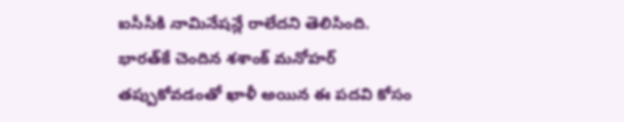ఐసీసీకి నామినేషన్లే రాలేదని తెలిసింది. భారత్‌కే చెందిన శశాంక్‌ మనోహర్‌ తప్పుకోవడంతో ఖాళీ అయిన ఈ పదవి కోసం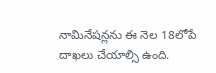నామినేషన్లను ఈ నెల 18లోపే దాఖలు చేయాల్సి ఉంది.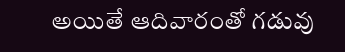అయితే ఆదివారంతో గడువు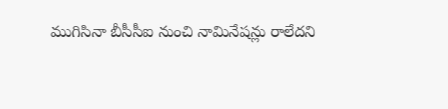ముగిసినా బీసీసీఐ నుంచి నామినేషన్లు రాలేదని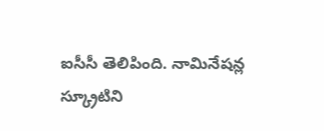ఐసీసీ తెలిపింది. నామినేషన్ల స్క్రూటిని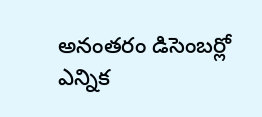అనంతరం డిసెంబర్లో ఎన్నిక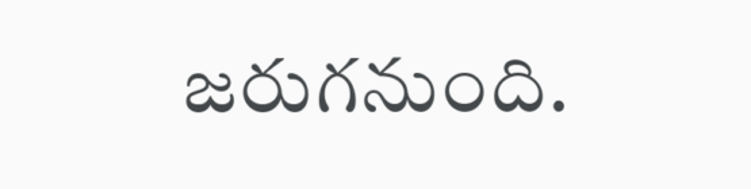జరుగనుంది.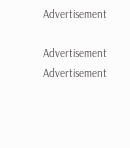Advertisement

Advertisement
Advertisement